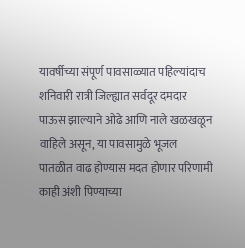यावर्षीच्या संपूर्ण पावसाळ्यात पहिल्यांदाच शनिवारी रात्री जिल्ह्यात सर्वदूर दमदार पाऊस झाल्याने ओढे आणि नाले खळखळून वाहिले असून, या पावसामुळे भूजल पातळीत वाढ होण्यास मदत होणार परिणामी काही अंशी पिण्याच्या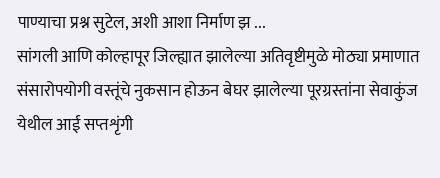पाण्याचा प्रश्न सुटेल, अशी आशा निर्माण झ ...
सांगली आणि कोल्हापूर जिल्ह्यात झालेल्या अतिवृष्टीमुळे मोठ्या प्रमाणात संसारोपयोगी वस्तूंचे नुकसान होऊन बेघर झालेल्या पूरग्रस्तांना सेवाकुंज येथील आई सप्तशृंगी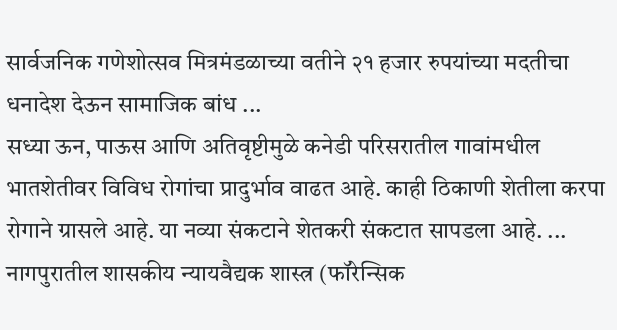सार्वजनिक गणेशोत्सव मित्रमंडळाच्या वतीने २१ हजार रुपयांच्या मदतीचा धनादेश देऊन सामाजिक बांध ...
सध्या ऊन, पाऊस आणि अतिवृष्टीमुळे कनेडी परिसरातील गावांमधील भातशेतीवर विविध रोगांचा प्रादुर्भाव वाढत आहे. काही ठिकाणी शेतीला करपा रोगाने ग्रासले आहे. या नव्या संकटाने शेतकरी संकटात सापडला आहे. ...
नागपुरातील शासकीय न्यायवैद्यक शास्त्र (फॉरेन्सिक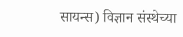सायन्स) विज्ञान संस्थेच्या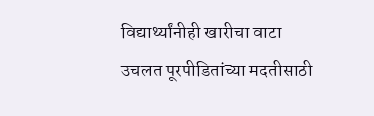विद्यार्थ्यांनीही खारीचा वाटा उचलत पूरपीडितांच्या मदतीसाठी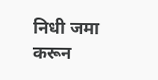निधी जमा करून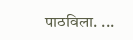पाठविला. ...